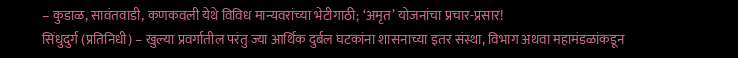– कुडाळ, सावंतवाडी, कणकवली येथे विविध मान्यवरांच्या भेटीगाठी; ‘अमृत’ योजनांचा प्रचार-प्रसार!
सिंधुदुर्ग (प्रतिनिधी) – खुल्या प्रवर्गातील परंतु ज्या आर्थिक दुर्बल घटकांना शासनाच्या इतर संस्था, विभाग अथवा महामंडळांकडून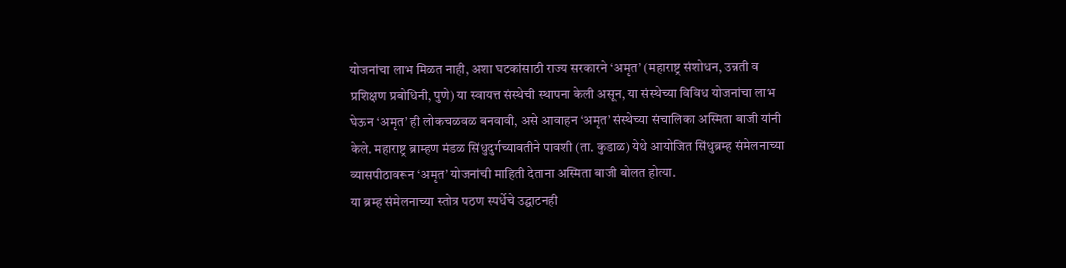योजनांचा लाभ मिळत नाही, अशा घटकांसाठी राज्य सरकारने ‘अमृत’ (महाराष्ट्र संशोधन, उन्नती व प्रशिक्षण प्रबोधिनी, पुणे) या स्वायत्त संस्थेची स्थापना केली असून, या संस्थेच्या विविध योजनांचा लाभ घेऊन ‘अमृत’ ही लोकचळवळ बनवावी, असे आवाहन ‘अमृत’ संस्थेच्या संचालिका अस्मिता बाजी यांनी केले. महाराष्ट्र ब्राम्हण मंडळ सिंधुदुर्गच्यावतीने पावशी (ता. कुडाळ) येथे आयोजित सिंधुब्रम्ह संमेलनाच्या व्यासपीठावरून ‘अमृत’ योजनांची माहिती देताना अस्मिता बाजी बोलत होत्या.
या ब्रम्ह संमेलनाच्या स्तोत्र पठण स्पर्धेचे उद्घाटनही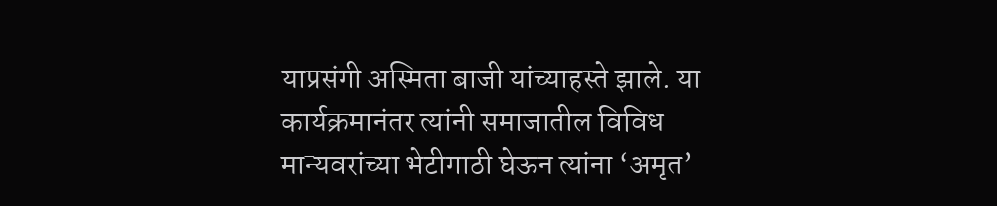याप्रसंगी अस्मिता बाजी यांच्याहस्ते झाले. या कार्यक्रमानंतर त्यांनी समाजातील विविध मान्यवरांच्या भेटीगाठी घेऊन त्यांना ‘अमृत’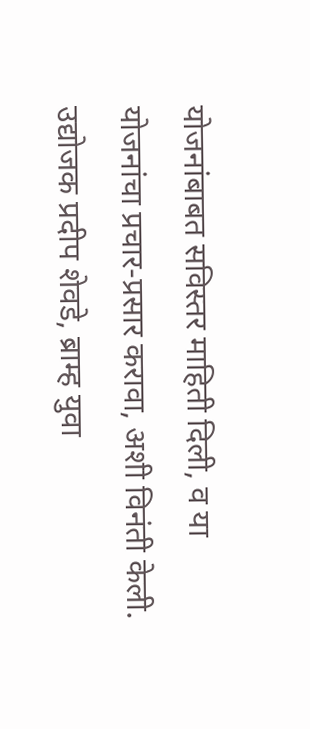योजनांबाबत सविस्तर माहिती दिली, व या योजनांचा प्रचार-प्रसार करावा, अशी विनंती केली. उद्योजक प्रदीप शेवडे, ब्राम्ह युवा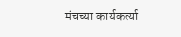मंचच्या कार्यकर्त्या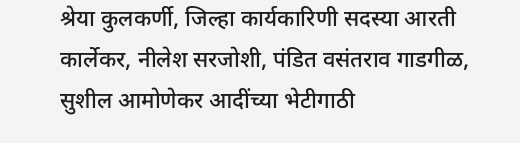श्रेया कुलकर्णी, जिल्हा कार्यकारिणी सदस्या आरती कार्लेकर, नीलेश सरजोशी, पंडित वसंतराव गाडगीळ, सुशील आमोणेकर आदींच्या भेटीगाठी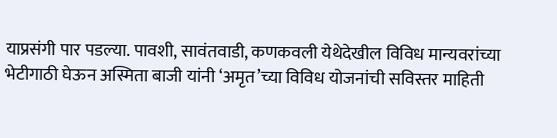याप्रसंगी पार पडल्या. पावशी, सावंतवाडी, कणकवली येथेदेखील विविध मान्यवरांच्या भेटीगाठी घेऊन अस्मिता बाजी यांनी ‘अमृत’च्या विविध योजनांची सविस्तर माहिती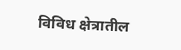विविध क्षेत्रातील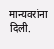मान्यवरांना दिली.